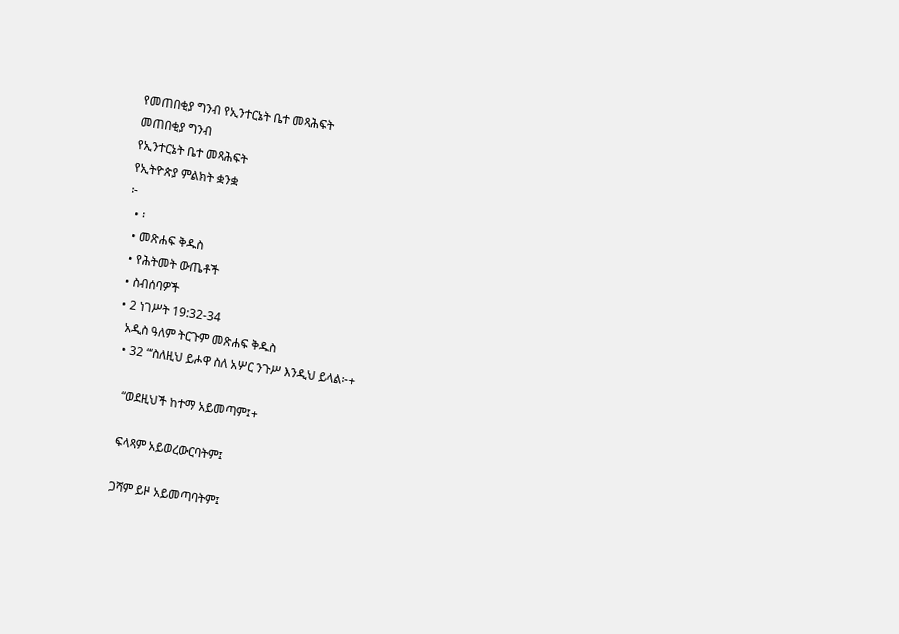የመጠበቂያ ግንብ የኢንተርኔት ቤተ መጻሕፍት
መጠበቂያ ግንብ
የኢንተርኔት ቤተ መጻሕፍት
የኢትዮጵያ ምልክት ቋንቋ
፦
  • ፡
  • መጽሐፍ ቅዱስ
  • የሕትመት ውጤቶች
  • ስብሰባዎች
  • 2 ነገሥት 19:32-34
    አዲስ ዓለም ትርጉም መጽሐፍ ቅዱስ
    • 32 “‘ስለዚህ ይሖዋ ስለ አሦር ንጉሥ እንዲህ ይላል፦+

      “ወደዚህች ከተማ አይመጣም፤+

      ፍላጻም አይወረውርባትም፤

      ጋሻም ይዞ አይመጣባትም፤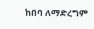ከበባ ለማድረግም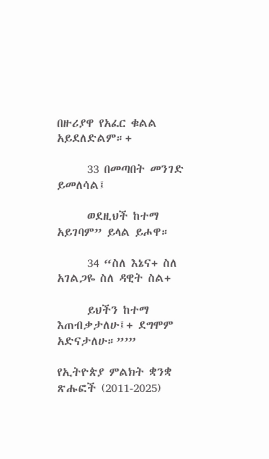በዙሪያዋ የአፈር ቁልል አይደለድልም።+

      33 በመጣበት መንገድ ይመለሳል፤

      ወደዚህች ከተማ አይገባም” ይላል ይሖዋ።

      34 “ስለ እኔና+ ስለ አገልጋዬ ስለ ዳዊት ስል+

      ይህችን ከተማ እጠብቃታለሁ፤+ ደግሞም አድናታለሁ።”’”

የኢትዮጵያ ምልክት ቋንቋ ጽሑፎች (2011-2025)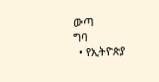ውጣ
ግባ
  • የኢትዮጵያ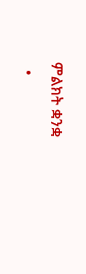ምልክት ቋንቋ
  •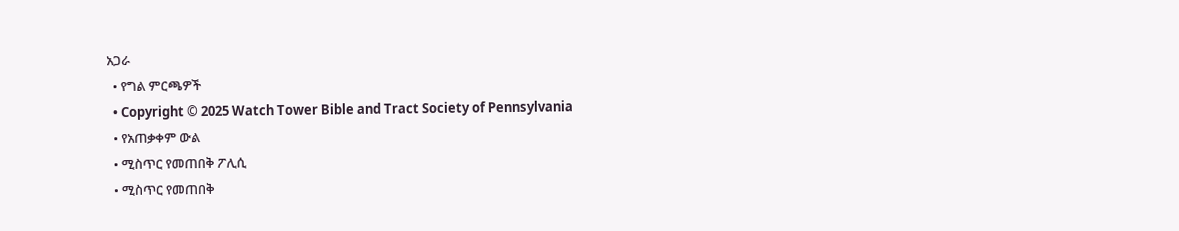አጋራ
  • የግል ምርጫዎች
  • Copyright © 2025 Watch Tower Bible and Tract Society of Pennsylvania
  • የአጠቃቀም ውል
  • ሚስጥር የመጠበቅ ፖሊሲ
  • ሚስጥር የመጠበቅ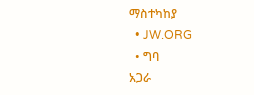ማስተካከያ
  • JW.ORG
  • ግባ
አጋራ